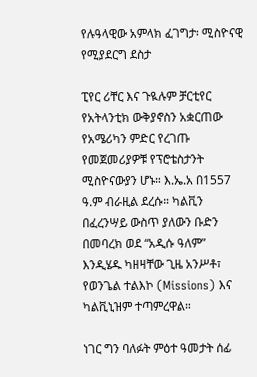የሉዓላዊው አምላክ ፈገግታ፡ ሚስዮናዊ የሚያደርግ ደስታ

ፒየር ሪቸር እና ጉዪሉም ቻርቲየር የአትላንቲክ ውቅያኖስን አቋርጠው የአሜሪካን ምድር የረገጡ የመጀመሪያዎቹ የፕሮቴስታንት ሚስዮናውያን ሆኑ። እ.ኤ.አ በ1557 ዓ.ም ብራዚል ደረሱ። ካልቪን በፈረንሣይ ውስጥ ያለውን ቡድን በመባረክ ወደ “አዲሱ ዓለም” እንዲሄዱ ካዘዛቸው ጊዜ አንሥቶ፣ የወንጌል ተልእኮ (Missions) እና ካልቪኒዝም ተጣምረዋል።

ነገር ግን ባለፉት ምዕተ ዓመታት ሰፊ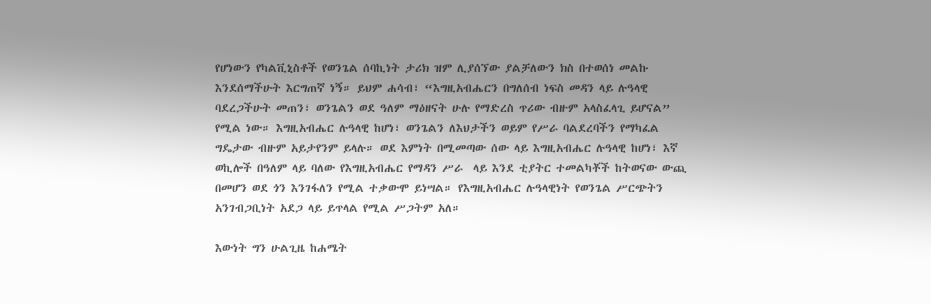የሆነውን የካልቪኒስቶች የወንጌል ሰባኪነት ታሪክ ዝም ሊያሰኘው ያልቻለውን ክስ በተወሰነ መልኩ እንደሰማችሁት እርግጠኛ ነኝ። ይህም ሐሳብ፣ “እግዚአብሔርን በግለሰብ ነፍስ መዳን ላይ ሉዓላዊ ባደረጋችሁት መጠን፣ ወንጌልን ወደ ዓለም ማዕዘናት ሁሉ የማድረስ ጥሪው ብዙም አላስፈላጊ ይሆናል” የሚል ነው። እግዚአብሔር ሉዓላዊ ከሆነ፣ ወንጌልን ለእህታችን ወይም የሥራ ባልደረባችን የማካፈል ግዴታው ብዙም አይታየንም ይላሉ። ወደ እምነት በሚመጣው ሰው ላይ እግዚአብሔር ሉዓላዊ ከሆነ፣ እኛ ወኪሎች በዓለም ላይ ባለው የእግዚአብሔር የማዳን ሥራ  ላይ እንደ ቲያትር ተመልካቾች ከትወናው ውጪ በመሆን ወደ ጎን እንገፋለን የሚል ተቃውሞ ይነሣል። የእግዚአብሔር ሉዓላዊነት የወንጌል ሥርጭትን አንገብጋቢነት አደጋ ላይ ይጥላል የሚል ሥጋትም አለ።

እውነት ግን ሁልጊዜ ከሐሜት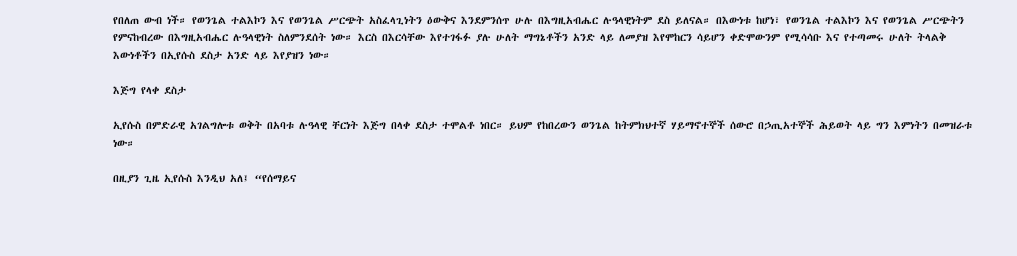የበለጠ ውብ ነች። የወንጌል ተልእኮን እና የወንጌል ሥርጭት አስፈላጊነትን ዕውቅና እንደምንሰጥ ሁሉ በእግዚአብሔር ሉዓላዊነትም ደስ ይለናል። በእውነቱ ከሆነ፣ የወንጌል ተልእኮን እና የወንጌል ሥርጭትን የምናከብረው በእግዚአብሔር ሉዓላዊነት ስለምንደሰት ነው። እርስ በእርሳቸው እየተገፋፉ ያሉ ሁለት ማግኔቶችን አንድ ላይ ለመያዝ እየሞከርን ሳይሆን ቀድሞውንም የሚሳሳቡ እና የተጣመሩ ሁለት ትላልቅ እውነቶችን በኢየሱስ ደስታ አንድ ላይ እየያዝን ነው።

እጅግ የላቀ ደስታ

ኢየሱስ በምድራዊ አገልግሎቱ ወቅት በአባቱ ሉዓላዊ ቸርነት እጅግ በላቀ ደስታ ተሞልቶ ነበር። ይህም የከበረውን ወንጌል ከትምክህተኛ ሃይማኖተኞች ሰውሮ በኃጢአተኞች ሕይወት ላይ ግን እምነትን በመዝራቱ ነው።

በዚያን ጊዜ ኢየሱስ እንዲህ አለ፤ “የሰማይና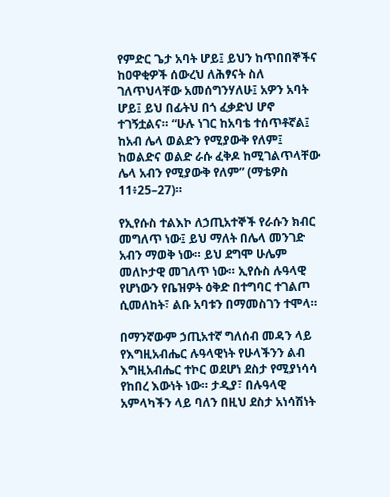የምድር ጌታ አባት ሆይ፤ ይህን ከጥበበኞችና ከዐዋቂዎች ሰውረህ ለሕፃናት ስለ ገለጥህላቸው አመሰግንሃለሁ፤ አዎን አባት ሆይ፤ ይህ በፊትህ በጎ ፈቃድህ ሆኖ ተገኝቷልና። “ሁሉ ነገር ከአባቴ ተሰጥቶኛል፤ ከአብ ሌላ ወልድን የሚያውቅ የለም፤ ከወልድና ወልድ ራሱ ፈቅዶ ከሚገልጥላቸው ሌላ አብን የሚያውቅ የለም” (ማቴዎስ 11፥25–27)።

የኢየሱስ ተልእኮ ለኃጢአተኞች የራሱን ክብር መግለጥ ነው፤ ይህ ማለት በሌላ መንገድ አብን ማወቅ ነው። ይህ ደግሞ ሁሌም መለኮታዊ መገለጥ ነው። ኢየሱስ ሉዓላዊ የሆነውን የቤዝዎት ዕቅድ በተግባር ተገልጦ ሲመለከት፣ ልቡ አባቱን በማመስገን ተሞላ።

በማንኛውም ኃጢአተኛ ግለሰብ መዳን ላይ የእግዚአብሔር ሉዓላዊነት የሁላችንን ልብ እግዚአብሔር ተኮር ወደሆነ ደስታ የሚያነሳሳ የከበረ እውነት ነው። ታዲያ፣ በሉዓላዊ አምላካችን ላይ ባለን በዚህ ደስታ አነሳሽነት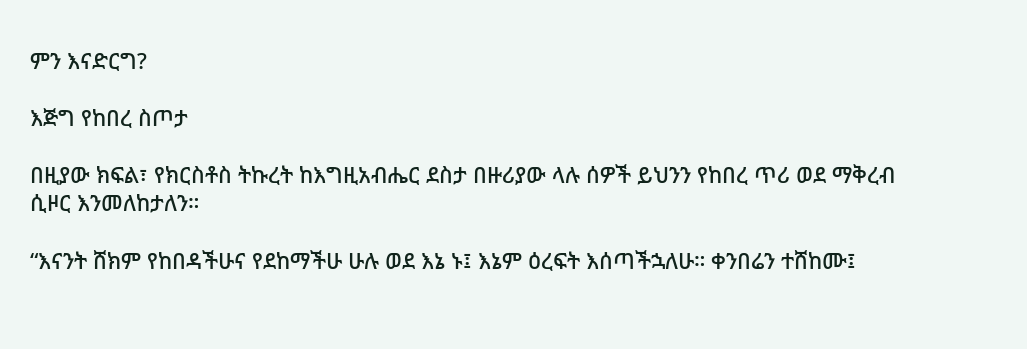ምን እናድርግ?

እጅግ የከበረ ስጦታ

በዚያው ክፍል፣ የክርስቶስ ትኩረት ከእግዚአብሔር ደስታ በዙሪያው ላሉ ሰዎች ይህንን የከበረ ጥሪ ወደ ማቅረብ ሲዞር እንመለከታለን።

“እናንት ሸክም የከበዳችሁና የደከማችሁ ሁሉ ወደ እኔ ኑ፤ እኔም ዕረፍት እሰጣችኋለሁ። ቀንበሬን ተሸከሙ፤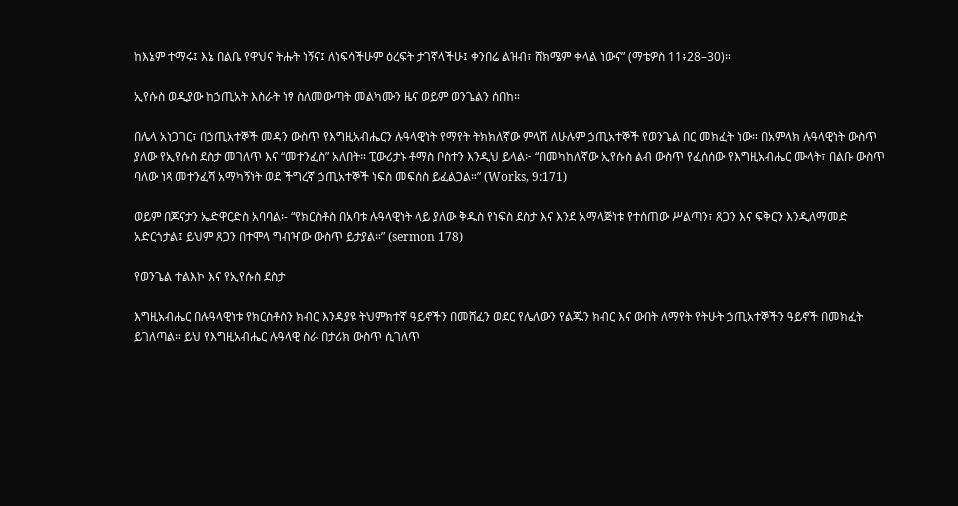ከእኔም ተማሩ፤ እኔ በልቤ የዋህና ትሑት ነኝና፤ ለነፍሳችሁም ዕረፍት ታገኛላችሁ፤ ቀንበሬ ልዝብ፣ ሸክሜም ቀላል ነውና” (ማቴዎስ 11፥28–30)።

ኢየሱስ ወዲያው ከኃጢአት እስራት ነፃ ስለመውጣት መልካሙን ዜና ወይም ወንጌልን ሰበከ።

በሌላ አነጋገር፣ በኃጢአተኞች መዳን ውስጥ የእግዚአብሔርን ሉዓላዊነት የማየት ትክክለኛው ምላሽ ለሁሉም ኃጢአተኞች የወንጌል በር መክፈት ነው። በአምላክ ሉዓላዊነት ውስጥ ያለው የኢየሱስ ደስታ መገለጥ እና “መተንፈስ” አለበት። ፒውሪታኑ ቶማስ ቦስተን እንዲህ ይላል፦ “በመካከለኛው ኢየሱስ ልብ ውስጥ የፈሰሰው የእግዚአብሔር ሙላት፣ በልቡ ውስጥ ባለው ነጻ መተንፈሻ አማካኝነት ወደ ችግረኛ ኃጢአተኞች ነፍስ መፍሰስ ይፈልጋል።” (Works, 9:171)

ወይም በጆናታን ኤድዋርድስ አባባል፡- “የክርስቶስ በአባቱ ሉዓላዊነት ላይ ያለው ቅዱስ የነፍስ ደስታ እና እንደ አማላጅነቱ የተሰጠው ሥልጣን፣ ጸጋን እና ፍቅርን እንዲለማመድ አድርጎታል፤ ይህም ጸጋን በተሞላ ግብዣው ውስጥ ይታያል።” (sermon 178)

የወንጌል ተልእኮ እና የኢየሱስ ደስታ

እግዚአብሔር በሉዓላዊነቱ የክርስቶስን ክብር እንዳያዩ ትህምክተኛ ዓይኖችን በመሸፈን ወደር የሌለውን የልጁን ክብር እና ውበት ለማየት የትሁት ኃጢአተኞችን ዓይኖች በመክፈት ይገለጣል። ይህ የእግዚአብሔር ሉዓላዊ ስራ በታሪክ ውስጥ ሲገለጥ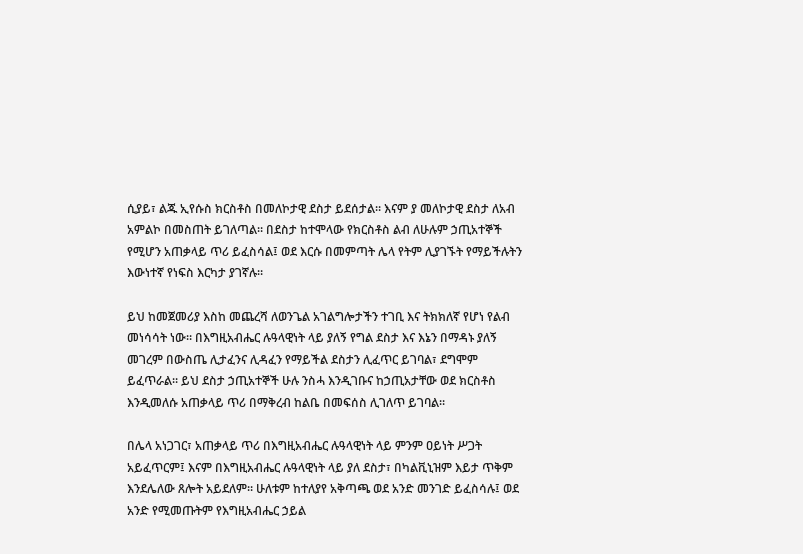ሲያይ፣ ልጁ ኢየሱስ ክርስቶስ በመለኮታዊ ደስታ ይደሰታል። እናም ያ መለኮታዊ ደስታ ለአብ አምልኮ በመስጠት ይገለጣል። በደስታ ከተሞላው የክርስቶስ ልብ ለሁሉም ኃጢአተኞች  የሚሆን አጠቃላይ ጥሪ ይፈስሳል፤ ወደ እርሱ በመምጣት ሌላ የትም ሊያገኙት የማይችሉትን እውነተኛ የነፍስ እርካታ ያገኛሉ።

ይህ ከመጀመሪያ እስከ መጨረሻ ለወንጌል አገልግሎታችን ተገቢ እና ትክክለኛ የሆነ የልብ መነሳሳት ነው። በእግዚአብሔር ሉዓላዊነት ላይ ያለኝ የግል ደስታ እና እኔን በማዳኑ ያለኝ መገረም በውስጤ ሊታፈንና ሊዳፈን የማይችል ደስታን ሊፈጥር ይገባል፣ ደግሞም ይፈጥራል። ይህ ደስታ ኃጢአተኞች ሁሉ ንስሓ እንዲገቡና ከኃጢአታቸው ወደ ክርስቶስ እንዲመለሱ አጠቃላይ ጥሪ በማቅረብ ከልቤ በመፍሰስ ሊገለጥ ይገባል።

በሌላ አነጋገር፣ አጠቃላይ ጥሪ በእግዚአብሔር ሉዓላዊነት ላይ ምንም ዐይነት ሥጋት አይፈጥርም፤ እናም በእግዚአብሔር ሉዓላዊነት ላይ ያለ ደስታ፣ በካልቪኒዝም እይታ ጥቅም እንደሌለው ጸሎት አይደለም። ሁለቱም ከተለያየ አቅጣጫ ወደ አንድ መንገድ ይፈስሳሉ፤ ወደ አንድ የሚመጡትም የእግዚአብሔር ኃይል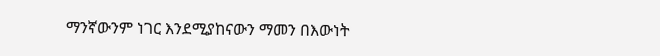ማንኛውንም ነገር እንደሚያከናውን ማመን በእውነት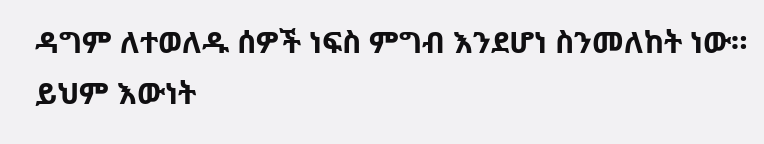ዳግም ለተወለዱ ሰዎች ነፍስ ምግብ እንደሆነ ስንመለከት ነው። ይህም እውነት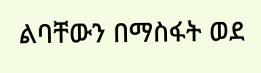ልባቸውን በማስፋት ወደ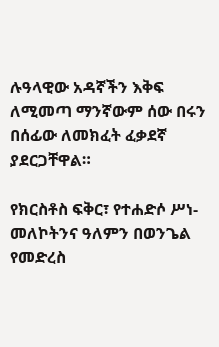ሉዓላዊው አዳኛችን እቅፍ ለሚመጣ ማንኛውም ሰው በሩን በሰፊው ለመክፈት ፈቃደኛ ያደርጋቸዋል።

የክርስቶስ ፍቅር፣ የተሐድሶ ሥነ-መለኮትንና ዓለምን በወንጌል የመድረስ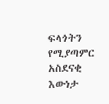ፍላጎትን የሚያጣምር አስደናቂ እውነታ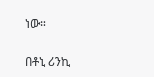ነው።

በቶኒ ሪንኪ